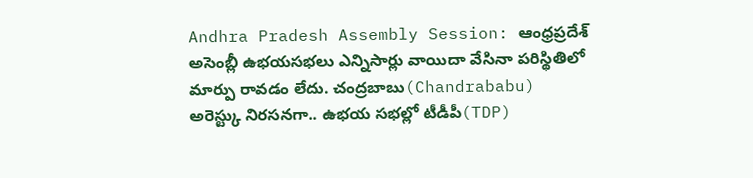Andhra Pradesh Assembly Session: ఆంధ్రప్రదేశ్ అసెంబ్లీ ఉభయసభలు ఎన్నిసార్లు వాయిదా వేసినా పరిస్థితిలో మార్పు రావడం లేదు. చంద్రబాబు(Chandrababu) అరెస్ట్కు నిరసనగా.. ఉభయ సభల్లో టీడీపీ(TDP)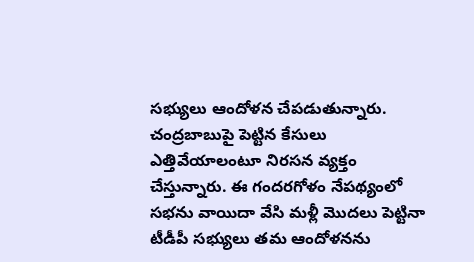సభ్యులు ఆందోళన చేపడుతున్నారు. చంద్రబాబుపై పెట్టిన కేసులు ఎత్తివేయాలంటూ నిరసన వ్యక్తం చేస్తున్నారు. ఈ గందరగోళం నేపథ్యంలో సభను వాయిదా వేసి మళ్లీ మొదలు పెట్టినా టీడీపీ సభ్యులు తమ ఆందోళనను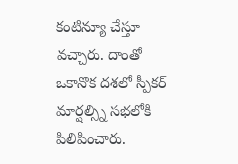కంటిన్యూ చేస్తూ వచ్చారు. దాంతో ఒకానొక దశలో స్పీకర్ మార్షల్స్ని సభలోకి పిలిపించారు.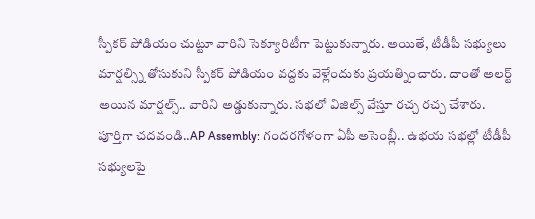స్పీకర్ పోడియం చుట్టూ వారిని సెక్యూరిటీగా పెట్టుకున్నారు. అయితే, టీడీపీ సభ్యులు మార్షల్స్ని తోసుకుని స్పీకర్ పోడియం వద్దకు వెళ్లేందుకు ప్రయత్నించారు. దాంతో అలర్ట్ అయిన మార్షల్స్.. వారిని అడ్డుకున్నారు. సభలో విజిల్స్ వేస్తూ రచ్చ రచ్చ చేశారు.
పూర్తిగా చదవండి..AP Assembly: గందరగోళంగా ఏపీ అసెంబ్లీ.. ఉభయ సభల్లో టీడీపీ సభ్యులపై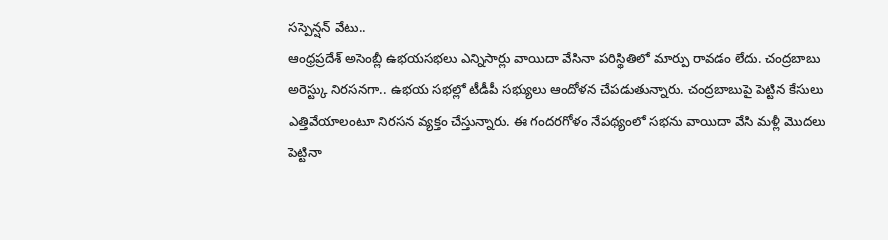సస్పెన్షన్ వేటు..
ఆంధ్రప్రదేశ్ అసెంబ్లీ ఉభయసభలు ఎన్నిసార్లు వాయిదా వేసినా పరిస్థితిలో మార్పు రావడం లేదు. చంద్రబాబు అరెస్ట్కు నిరసనగా.. ఉభయ సభల్లో టీడీపీ సభ్యులు ఆందోళన చేపడుతున్నారు. చంద్రబాబుపై పెట్టిన కేసులు ఎత్తివేయాలంటూ నిరసన వ్యక్తం చేస్తున్నారు. ఈ గందరగోళం నేపథ్యంలో సభను వాయిదా వేసి మళ్లీ మొదలు పెట్టినా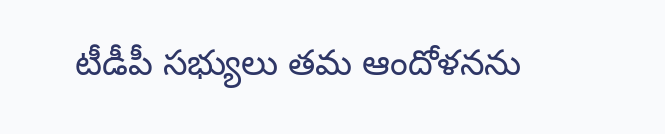టీడీపీ సభ్యులు తమ ఆందోళనను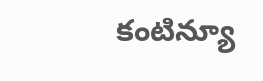కంటిన్యూ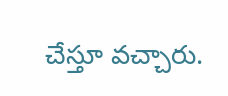చేస్తూ వచ్చారు.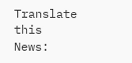Translate this News: